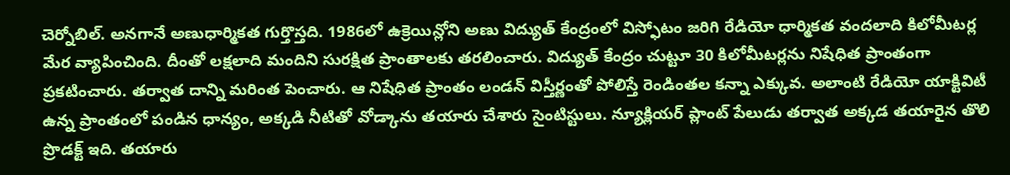చెర్నోబిల్. అనగానే అణుధార్మికత గుర్తొస్తది. 1986లో ఉక్రెయిన్లోని అణు విద్యుత్ కేంద్రంలో విస్ఫోటం జరిగి రేడియో ధార్మికత వందలాది కిలోమీటర్ల మేర వ్యాపించింది. దీంతో లక్షలాది మందిని సురక్షిత ప్రాంతాలకు తరలించారు. విద్యుత్ కేంద్రం చుట్టూ 30 కిలోమీటర్లను నిషేధిత ప్రాంతంగా ప్రకటించారు. తర్వాత దాన్ని మరింత పెంచారు. ఆ నిషేధిత ప్రాంతం లండన్ విస్తీర్ణంతో పోలిస్తే రెండింతల కన్నా ఎక్కువ. అలాంటి రేడియో యాక్టివిటీ ఉన్న ప్రాంతంలో పండిన ధాన్యం, అక్కడి నీటితో వోడ్కాను తయారు చేశారు సైంటిస్టులు. న్యూక్లియర్ ప్లాంట్ పేలుడు తర్వాత అక్కడ తయారైన తొలి ప్రొడక్ట్ ఇది. తయారు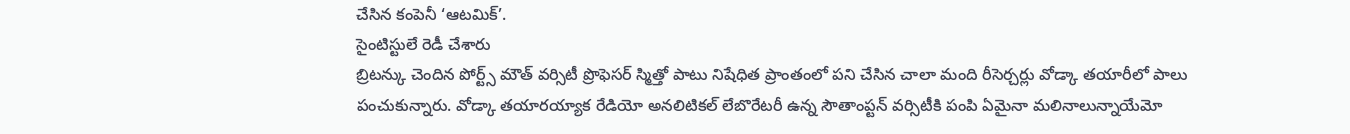చేసిన కంపెనీ ‘ఆటమిక్’.
సైంటిస్టులే రెడీ చేశారు
బ్రిటన్కు చెందిన పోర్ట్స్ మౌత్ వర్సిటీ ప్రొఫెసర్ స్మిత్తో పాటు నిషేధిత ప్రాంతంలో పని చేసిన చాలా మంది రీసెర్చర్లు వోడ్కా తయారీలో పాలు పంచుకున్నారు. వోడ్కా తయారయ్యాక రేడియో అనలిటికల్ లేబొరేటరీ ఉన్న సౌతాంప్టన్ వర్సిటీకి పంపి ఏమైనా మలినాలున్నాయేమో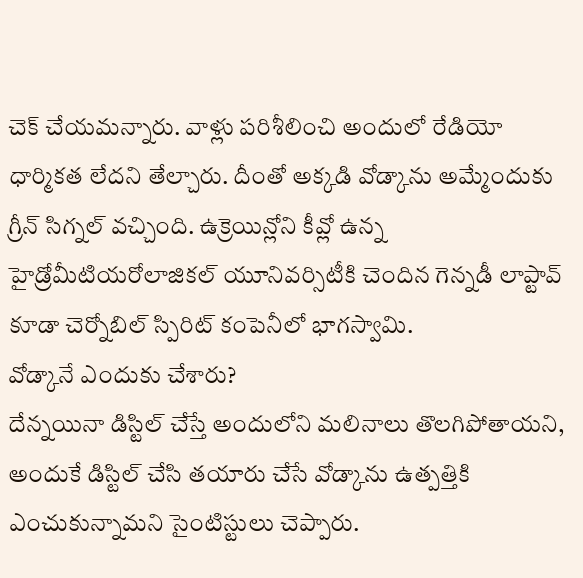చెక్ చేయమన్నారు. వాళ్లు పరిశీలించి అందులో రేడియో ధార్మికత లేదని తేల్చారు. దీంతో అక్కడి వోడ్కాను అమ్మేందుకు గ్రీన్ సిగ్నల్ వచ్చింది. ఉక్రెయిన్లోని కీవ్లో ఉన్న హైడ్రోమీటియరోలాజికల్ యూనివర్సిటీకి చెందిన గెన్నడీ లాప్టావ్ కూడా చెర్నోబిల్ స్పిరిట్ కంపెనీలో భాగస్వామి.
వోడ్కానే ఎందుకు చేశారు?
దేన్నయినా డిస్టిల్ చేస్తే అందులోని మలినాలు తొలగిపోతాయని, అందుకే డిస్టిల్ చేసి తయారు చేసే వోడ్కాను ఉత్పత్తికి ఎంచుకున్నామని సైంటిస్టులు చెప్పారు.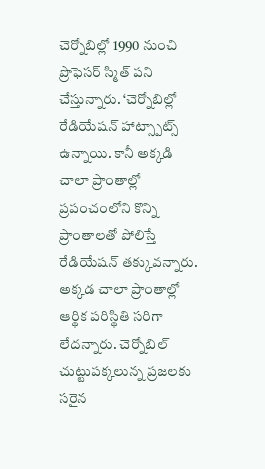చెర్నోబిల్లో 1990 నుంచి ప్రొఫెసర్ స్మిత్ పని చేస్తున్నారు. ‘చెర్నోబిల్లో రేడియేషన్ హాట్స్పాట్స్ ఉన్నాయి. కానీ అక్కడి చాలా ప్రాంతాల్లో ప్రపంచంలోని కొన్ని ప్రాంతాలతో పోలిస్తే రేడియేషన్ తక్కువన్నారు. అక్కడ చాలా ప్రాంతాల్లో ఆర్థిక పరిస్థితి సరిగా లేదన్నారు. చెర్నోబిల్ చుట్టుపక్కలున్న ప్రజలకు సరైన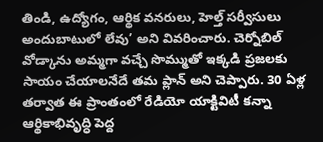తిండి, ఉద్యోగం, ఆర్థిక వనరులు, హెల్త్ సర్వీసులు అందుబాటులో లేవు’ అని వివరించారు. చెర్నోబిల్ వోడ్కాను అమ్మగా వచ్చే సొమ్ముతో ఇక్కడి ప్రజలకు సాయం చేయాలనేదే తమ ప్లాన్ అని చెప్పారు. 30 ఏళ్ల తర్వాత ఈ ప్రాంతంలో రేడియో యాక్టివిటీ కన్నా ఆర్థికాభివృద్ధి పెద్ద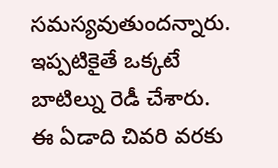సమస్యవుతుందన్నారు. ఇప్పటికైతే ఒక్కటే బాటిల్ను రెడీ చేశారు. ఈ ఏడాది చివరి వరకు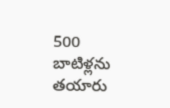500 బాటిళ్లను తయారు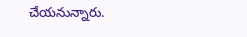చేయనున్నారు.